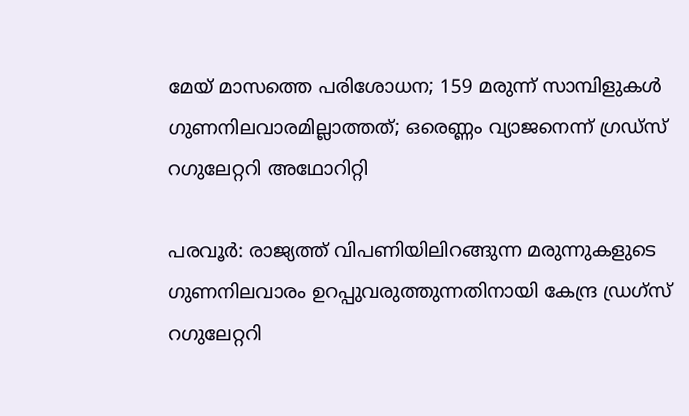മേയ് മാസത്തെ പരിശോധന; 159 മരുന്ന് സാമ്പിളുകൾ ഗുണനിലവാരമില്ലാത്തത്; ഒരെണ്ണം വ്യാജനെന്ന് ഗ്രഡ്‌സ് റഗുലേറ്ററി അഥോറിറ്റി

പരവൂർ: രാജ്യത്ത് വിപണിയിലിറങ്ങുന്ന മരുന്നുകളുടെ ഗുണനിലവാരം ഉറപ്പുവരുത്തുന്നതിനായി കേന്ദ്ര ഡ്രഗ്സ് റഗുലേറ്ററി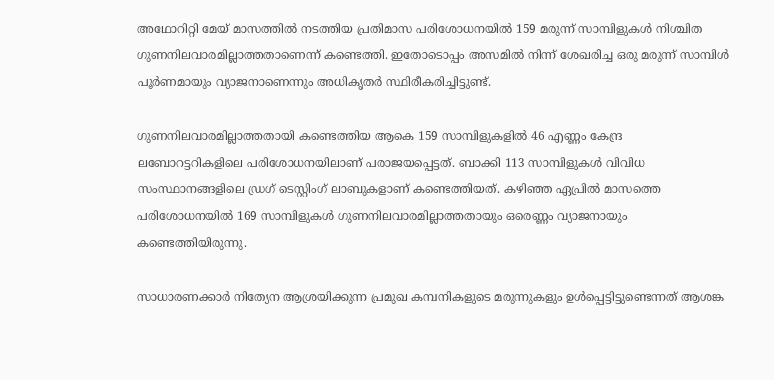അഥോറിറ്റി മേയ് മാസത്തിൽ നടത്തിയ പ്രതിമാസ പരിശോധനയിൽ 159 മരുന്ന് സാമ്പിളുകൾ നിശ്ചിത ഗുണനിലവാരമില്ലാത്തതാണെന്ന് കണ്ടെത്തി. ഇതോടൊപ്പം അസമിൽ നിന്ന് ശേഖരിച്ച ഒരു മരുന്ന് സാമ്പിൾ പൂർണമായും വ്യാജനാണെന്നും അധികൃതർ സ്ഥിരീകരിച്ചിട്ടുണ്ട്.

ഗുണനിലവാരമില്ലാത്തതായി കണ്ടെത്തിയ ആകെ 159 സാമ്പിളുകളിൽ 46 എണ്ണം കേന്ദ്ര ലബോറട്ടറികളിലെ പരിശോധനയിലാണ് പരാജയപ്പെട്ടത്. ബാക്കി 113 സാമ്പിളുകൾ വിവിധ സംസ്ഥാനങ്ങളിലെ ഡ്രഗ് ടെസ്റ്റിംഗ് ലാബുകളാണ് കണ്ടെത്തിയത്. കഴിഞ്ഞ ഏപ്രിൽ മാസത്തെ പരിശോധനയിൽ 169 സാമ്പിളുകൾ ഗുണനിലവാരമില്ലാത്തതായും ഒരെണ്ണം വ്യാജനായും കണ്ടെത്തിയിരുന്നു.

സാധാരണക്കാർ നിത്യേന ആശ്രയിക്കുന്ന പ്രമുഖ കമ്പനികളുടെ മരുന്നുകളും ഉൾപ്പെട്ടിട്ടുണ്ടെന്നത് ആശങ്ക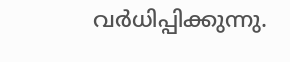വർധിപ്പിക്കുന്നു.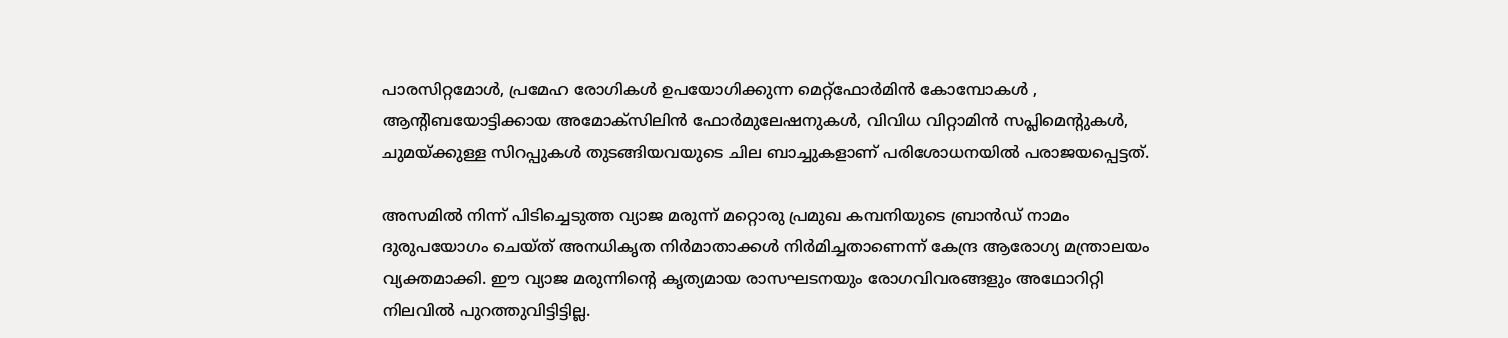പാരസിറ്റമോൾ, പ്രമേഹ രോഗികൾ ഉപയോഗിക്കുന്ന മെറ്റ്‌ഫോർമിൻ കോമ്പോകൾ , ആന്‍റിബയോട്ടിക്കായ അമോക്സിലിൻ ഫോർമുലേഷനുകൾ, വിവിധ വിറ്റാമിൻ സപ്ലിമെന്‍റുകൾ, ചുമയ്ക്കുള്ള സിറപ്പുകൾ തുടങ്ങിയവയുടെ ചില ബാച്ചുകളാണ് പരിശോധനയിൽ പരാജയപ്പെട്ടത്.

അസമിൽ നിന്ന് പിടിച്ചെടുത്ത വ്യാജ മരുന്ന് മറ്റൊരു പ്രമുഖ കമ്പനിയുടെ ബ്രാൻഡ് നാമം ദുരുപയോഗം ചെയ്ത് അനധികൃത നിർമാതാക്കൾ നിർമിച്ചതാണെന്ന് കേന്ദ്ര ആരോഗ്യ മന്ത്രാലയം വ്യക്തമാക്കി. ഈ വ്യാജ മരുന്നിന്‍റെ കൃത്യമായ രാസഘടനയും രോഗവിവരങ്ങളും അഥോറിറ്റി നിലവിൽ പുറത്തുവിട്ടിട്ടില്ല.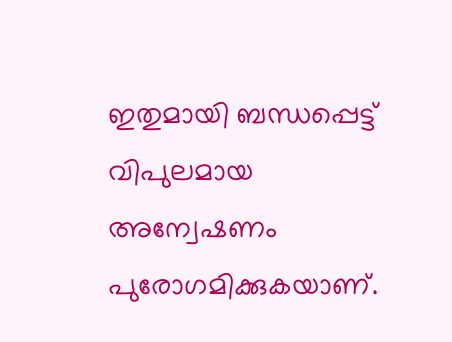ഇതുമായി ബന്ധപ്പെട്ട് വിപുലമായ അന്വേഷണം പുരോഗമിക്കുകയാണ്.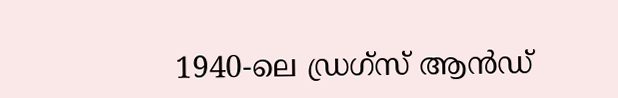1940-ലെ ഡ്രഗ്സ് ആൻഡ്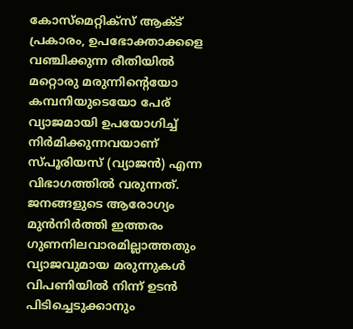കോസ്മെറ്റിക്സ് ആക്ട് പ്രകാരം, ഉപഭോക്താക്കളെ വഞ്ചിക്കുന്ന രീതിയിൽ മറ്റൊരു മരുന്നിന്‍റെയോ കമ്പനിയുടെയോ പേര് വ്യാജമായി ഉപയോഗിച്ച് നിർമിക്കുന്നവയാണ് സ്പൂരിയസ് (വ്യാജൻ) എന്ന വിഭാഗത്തിൽ വരുന്നത്. ജനങ്ങളുടെ ആരോഗ്യം മുൻനിർത്തി ഇത്തരം ഗുണനിലവാരമില്ലാത്തതും വ്യാജവുമായ മരുന്നുകൾ വിപണിയിൽ നിന്ന് ഉടൻ പിടിച്ചെടുക്കാനും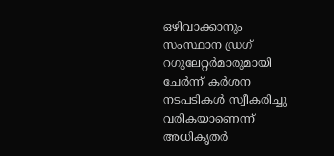ഒഴിവാക്കാനും സംസ്ഥാന ഡ്രഗ് റഗുലേറ്റർമാരുമായി ചേർന്ന് കർശന നടപടികൾ സ്വീകരിച്ചു വരികയാണെന്ന് അധികൃതർ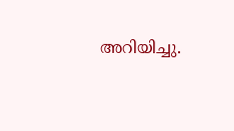അറിയിച്ചു.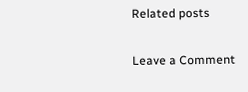Related posts

Leave a Comment